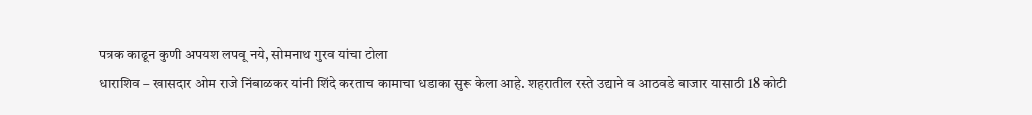पत्रक काढून कुणी अपयश लपवू नये, सोमनाथ गुरव यांचा टोला
धाराशिव – खासदार ओम राजे निंबाळकर यांनी शिंदे करताच कामाचा धडाका सुरू केला आहे. शहरातील रस्ते उद्याने व आठवडे बाजार यासाठी 18 कोटी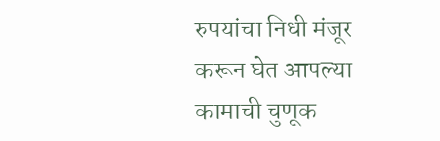रुपयांचा निधी मंजूर करून घेत आपल्या कामाची चुणूक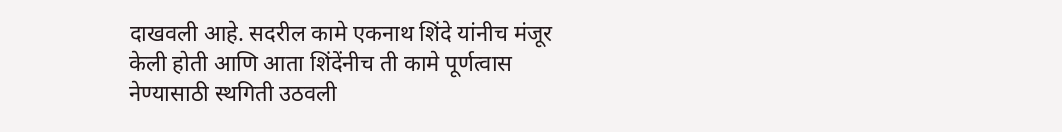दाखवली आहे. सदरील कामे एकनाथ शिंदे यांनीच मंजूर केली होती आणि आता शिंदेंनीच ती कामे पूर्णत्वास नेण्यासाठी स्थगिती उठवली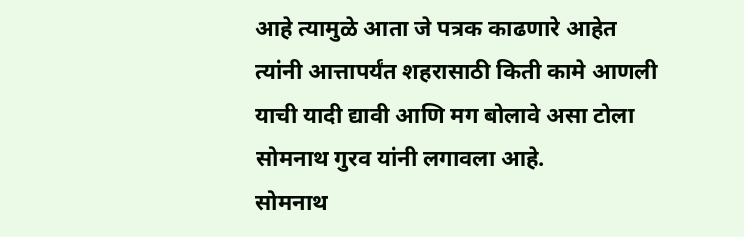आहे त्यामुळे आता जे पत्रक काढणारे आहेत त्यांनी आत्तापर्यंत शहरासाठी किती कामे आणली याची यादी द्यावी आणि मग बोलावे असा टोला सोमनाथ गुरव यांनी लगावला आहे.
सोमनाथ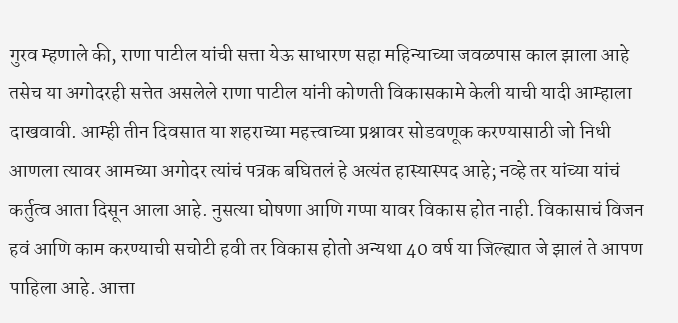गुरव म्हणाले की, राणा पाटील यांची सत्ता येऊ साधारण सहा महिन्याच्या जवळपास काल झाला आहे तसेच या अगोदरही सत्तेत असलेले राणा पाटील यांनी कोणती विकासकामे केली याची यादी आम्हाला दाखवावी. आम्ही तीन दिवसात या शहराच्या महत्त्वाच्या प्रश्नावर सोडवणूक करण्यासाठी जो निधी आणला त्यावर आमच्या अगोदर त्यांचं पत्रक बघितलं हे अत्यंत हास्यास्पद आहे; नव्हे तर यांच्या यांचं कर्तुत्व आता दिसून आला आहे. नुसत्या घोषणा आणि गप्पा यावर विकास होत नाही. विकासाचं विजन हवं आणि काम करण्याची सचोटी हवी तर विकास होतो अन्यथा 40 वर्ष या जिल्ह्यात जे झालं ते आपण पाहिला आहे. आत्ता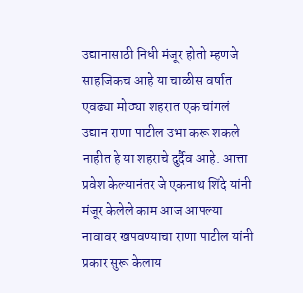उद्यानासाठी निधी मंजूर होतो म्हणजे साहजिकच आहे या चाळीस वर्षात एवढ्या मोठ्या शहरात एक चांगलं उद्यान राणा पाटील उभा करू शकले नाहीत हे या शहराचे दुर्दैव आहे. आत्ता प्रवेश केल्यानंतर जे एकनाथ शिंदे यांनी मंजूर केलेले काम आज आपल्या नावावर खपवण्याचा राणा पाटील यांनी प्रकार सुरू केलाय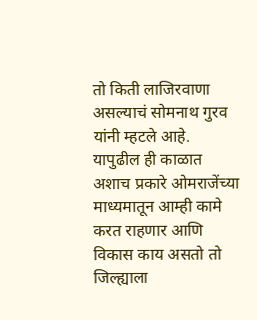तो किती लाजिरवाणा असल्याचं सोमनाथ गुरव यांनी म्हटले आहे. यापुढील ही काळात अशाच प्रकारे ओमराजेंच्या माध्यमातून आम्ही कामे करत राहणार आणि विकास काय असतो तो जिल्ह्याला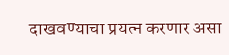दाखवण्याचा प्रयत्न करणार असा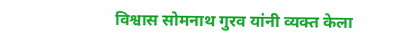विश्वास सोमनाथ गुरव यांनी व्यक्त केला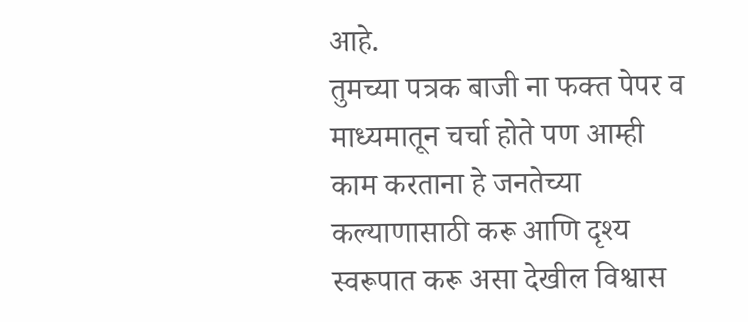आहे.
तुमच्या पत्रक बाजी ना फक्त पेपर व माध्यमातून चर्चा होते पण आम्ही काम करताना हे जनतेच्या कल्याणासाठी करू आणि दृश्य स्वरूपात करू असा देखील विश्वास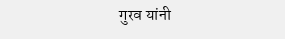गुरव यांनी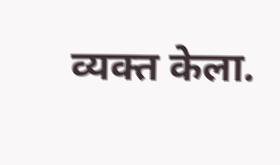व्यक्त केला.